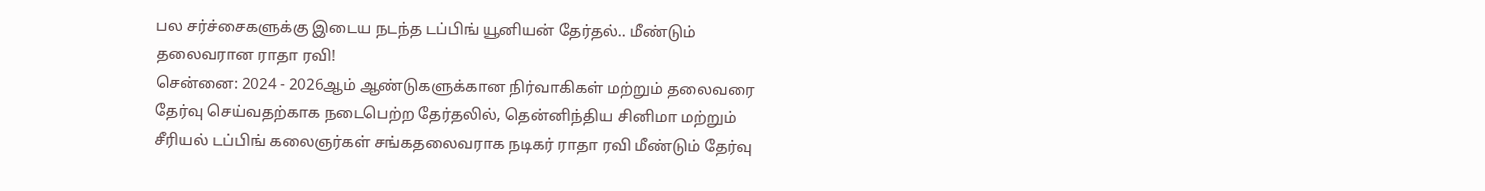பல சர்ச்சைகளுக்கு இடைய நடந்த டப்பிங் யூனியன் தேர்தல்.. மீண்டும் தலைவரான ராதா ரவி!
சென்னை: 2024 - 2026ஆம் ஆண்டுகளுக்கான நிர்வாகிகள் மற்றும் தலைவரை தேர்வு செய்வதற்காக நடைபெற்ற தேர்தலில், தென்னிந்திய சினிமா மற்றும் சீரியல் டப்பிங் கலைஞர்கள் சங்கதலைவராக நடிகர் ராதா ரவி மீண்டும் தேர்வு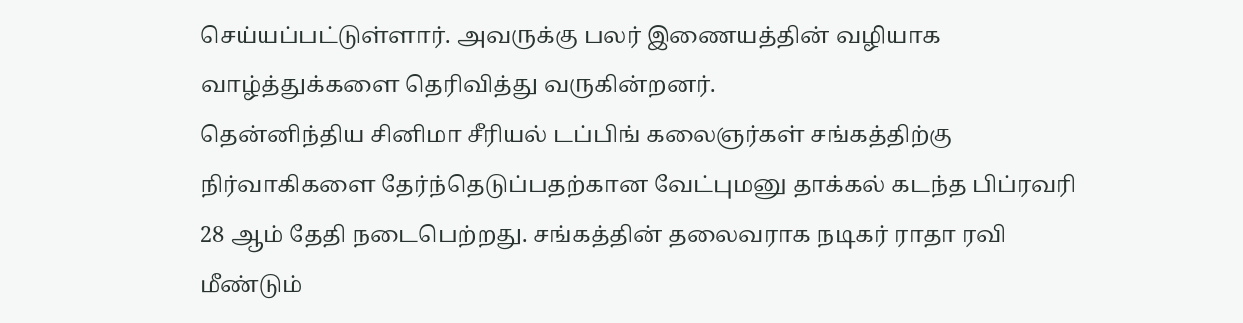செய்யப்பட்டுள்ளார். அவருக்கு பலர் இணையத்தின் வழியாக வாழ்த்துக்களை தெரிவித்து வருகின்றனர்.
தென்னிந்திய சினிமா சீரியல் டப்பிங் கலைஞர்கள் சங்கத்திற்கு நிர்வாகிகளை தேர்ந்தெடுப்பதற்கான வேட்புமனு தாக்கல் கடந்த பிப்ரவரி 28 ஆம் தேதி நடைபெற்றது. சங்கத்தின் தலைவராக நடிகர் ராதா ரவி மீண்டும்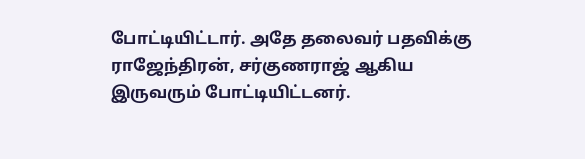போட்டியிட்டார். அதே தலைவர் பதவிக்கு ராஜேந்திரன், சர்குணராஜ் ஆகிய இருவரும் போட்டியிட்டனர்.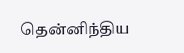தென்னிந்திய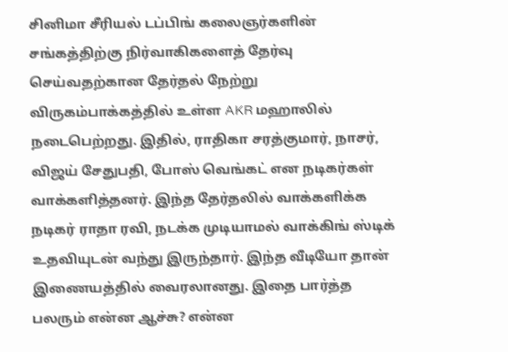சினிமா சீரியல் டப்பிங் கலைஞர்களின் சங்கத்திற்கு நிர்வாகிகளைத் தேர்வு செய்வதற்கான தேர்தல் நேற்று விருகம்பாக்கத்தில் உள்ள AKR மஹாலில் நடைபெற்றது. இதில், ராதிகா சரத்குமார், நாசர், விஜய் சேதுபதி, போஸ் வெங்கட் என நடிகர்கள் வாக்களித்தனர். இந்த தேர்தலில் வாக்களிக்க நடிகர் ராதா ரவி, நடக்க முடியாமல் வாக்கிங் ஸ்டிக் உதவியுடன் வந்து இருந்தார். இந்த வீடியோ தான் இணையத்தில் வைரலானது. இதை பார்த்த பலரும் என்ன ஆச்சு? என்ன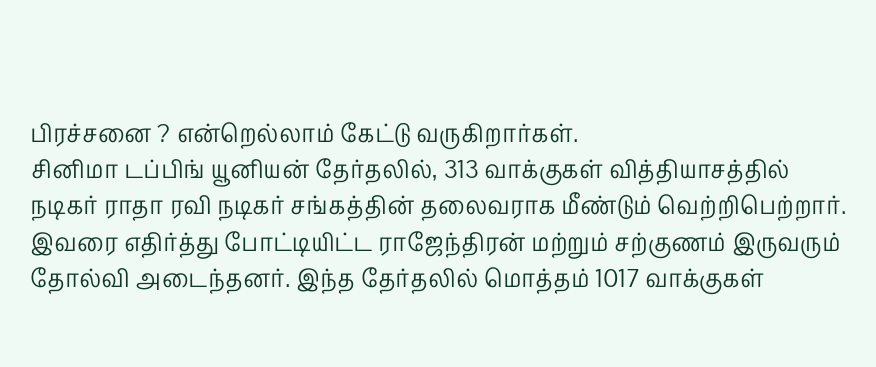பிரச்சனை ? என்றெல்லாம் கேட்டு வருகிறார்கள்.
சினிமா டப்பிங் யூனியன் தேர்தலில், 313 வாக்குகள் வித்தியாசத்தில் நடிகர் ராதா ரவி நடிகர் சங்கத்தின் தலைவராக மீண்டும் வெற்றிபெற்றார். இவரை எதிர்த்து போட்டியிட்ட ராஜேந்திரன் மற்றும் சற்குணம் இருவரும் தோல்வி அடைந்தனர். இந்த தேர்தலில் மொத்தம் 1017 வாக்குகள்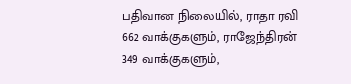பதிவான நிலையில், ராதா ரவி 662 வாக்குகளும், ராஜேந்திரன் 349 வாக்குகளும்,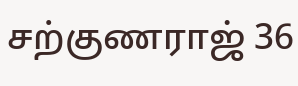சற்குணராஜ் 36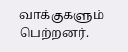வாக்குகளும் பெற்றனர்.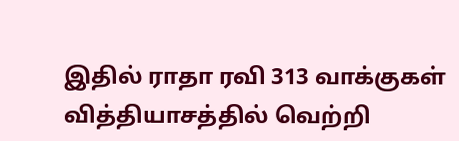இதில் ராதா ரவி 313 வாக்குகள் வித்தியாசத்தில் வெற்றி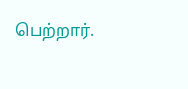பெற்றார்.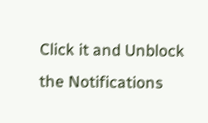Click it and Unblock the Notifications